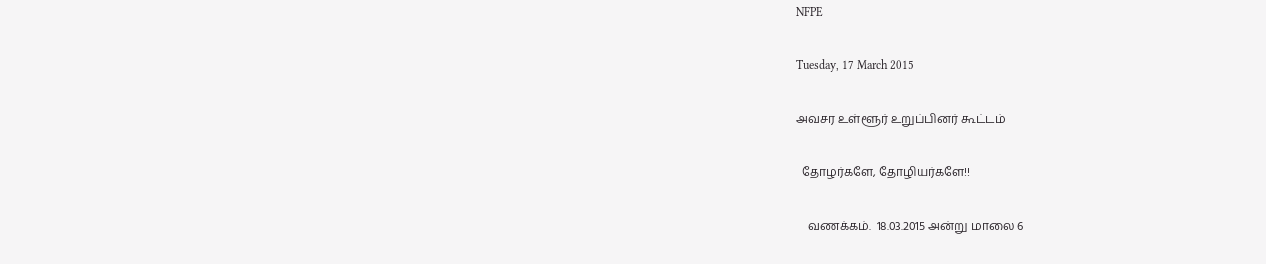NFPE

Tuesday, 17 March 2015

அவசர உள்ளூர் உறுப்பினர் கூட்டம்

  தோழர்களே, தோழியர்களே!!

    வணக்கம்.  18.03.2015 அன்று மாலை 6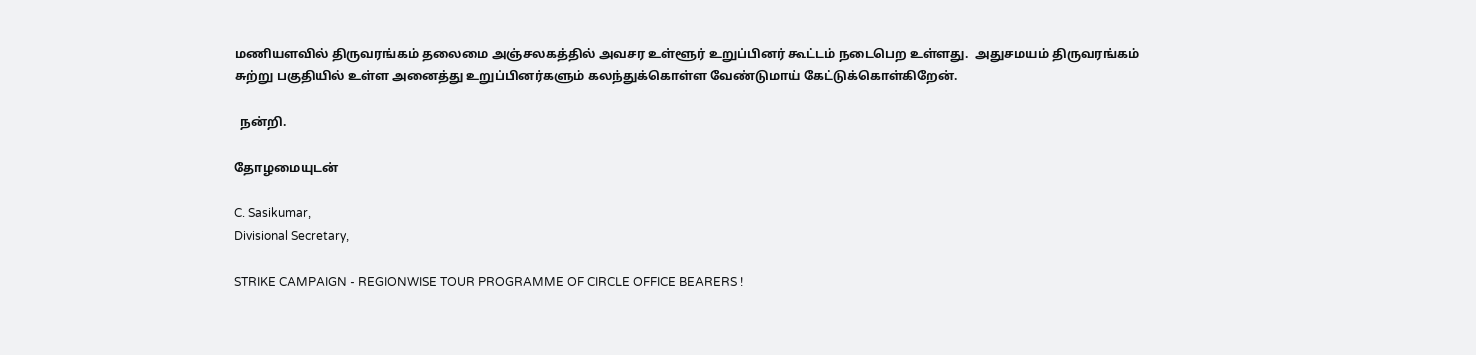மணியளவில் திருவரங்கம் தலைமை அஞ்சலகத்தில் அவசர உள்ளூர் உறுப்பினர் கூட்டம் நடைபெற உள்ளது.  அதுசமயம் திருவரங்கம் சுற்று பகுதியில் உள்ள அனைத்து உறுப்பினர்களும் கலந்துக்கொள்ள வேண்டுமாய் கேட்டுக்கொள்கிறேன்.

  நன்றி.

தோழமையுடன்

C. Sasikumar,
Divisional Secretary,

STRIKE CAMPAIGN - REGIONWISE TOUR PROGRAMME OF CIRCLE OFFICE BEARERS !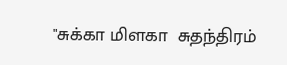"சுக்கா மிளகா  சுதந்திரம்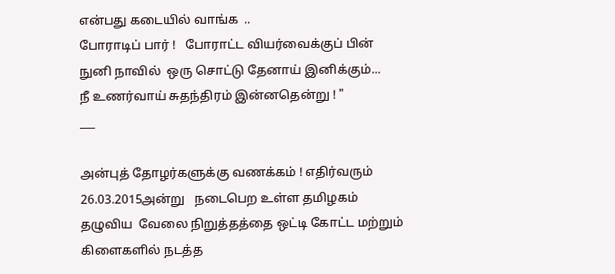என்பது கடையில் வாங்க  ..
போராடிப் பார் !   போராட்ட வியர்வைக்குப் பின்
நுனி நாவில்  ஒரு சொட்டு தேனாய் இனிக்கும்...
நீ உணர்வாய் சுதந்திரம் இன்னதென்று ! "
___

அன்புத் தோழர்களுக்கு வணக்கம் ! எதிர்வரும் 26.03.2015அன்று   நடைபெற உள்ள தமிழகம் தழுவிய  வேலை நிறுத்தத்தை ஒட்டி கோட்ட மற்றும் கிளைகளில் நடத்த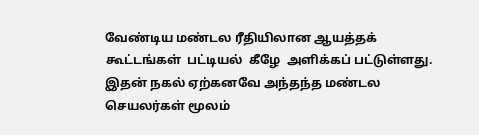வேண்டிய மண்டல ரீதியிலான ஆயத்தக் கூட்டங்கள்  பட்டியல்  கீழே  அளிக்கப் பட்டுள்ளது.  இதன் நகல் ஏற்கனவே அந்தந்த மண்டல செயலர்கள் மூலம்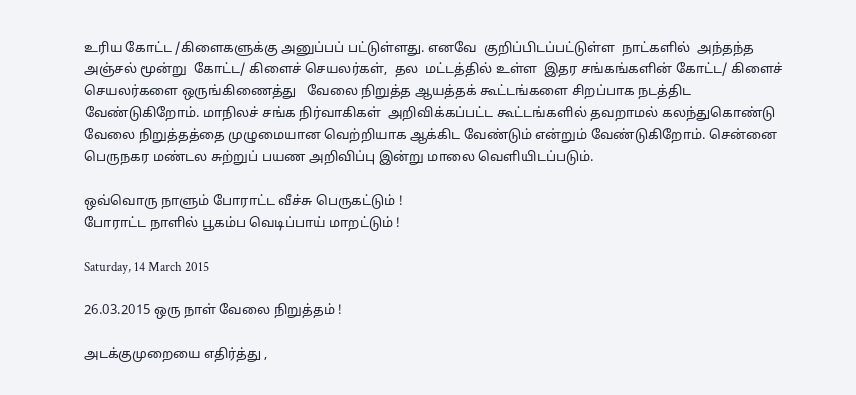உரிய கோட்ட /கிளைகளுக்கு அனுப்பப் பட்டுள்ளது. எனவே  குறிப்பிடப்பட்டுள்ள  நாட்களில்  அந்தந்த  அஞ்சல் மூன்று  கோட்ட/ கிளைச் செயலர்கள்,  தல  மட்டத்தில் உள்ள  இதர சங்கங்களின் கோட்ட/ கிளைச் செயலர்களை ஒருங்கிணைத்து   வேலை நிறுத்த ஆயத்தக் கூட்டங்களை சிறப்பாக நடத்திட வேண்டுகிறோம். மாநிலச் சங்க நிர்வாகிகள்  அறிவிக்கப்பட்ட கூட்டங்களில் தவறாமல் கலந்துகொண்டு வேலை நிறுத்தத்தை முழுமையான வெற்றியாக ஆக்கிட வேண்டும் என்றும் வேண்டுகிறோம். சென்னை பெருநகர மண்டல சுற்றுப் பயண அறிவிப்பு இன்று மாலை வெளியிடப்படும்.

ஒவ்வொரு நாளும் போராட்ட வீச்சு பெருகட்டும் !
போராட்ட நாளில் பூகம்ப வெடிப்பாய் மாறட்டும் !

Saturday, 14 March 2015

26.03.2015 ஒரு நாள் வேலை நிறுத்தம் !

அடக்குமுறையை எதிர்த்து ,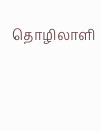தொழிலாளி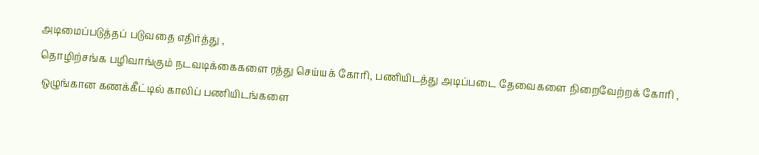அடிமைப்படுத்தப் படுவதை எதிர்த்து ,
தொழிற்சங்க பழிவாங்கும் நடவடிக்கைகளை ரத்து செய்யக் கோரி, பணியிடத்து அடிப்படை தேவைகளை நிறைவேற்றக் கோரி ,
 ஒழுங்கான கணக்கீட்டில் காலிப் பணியிடங்களை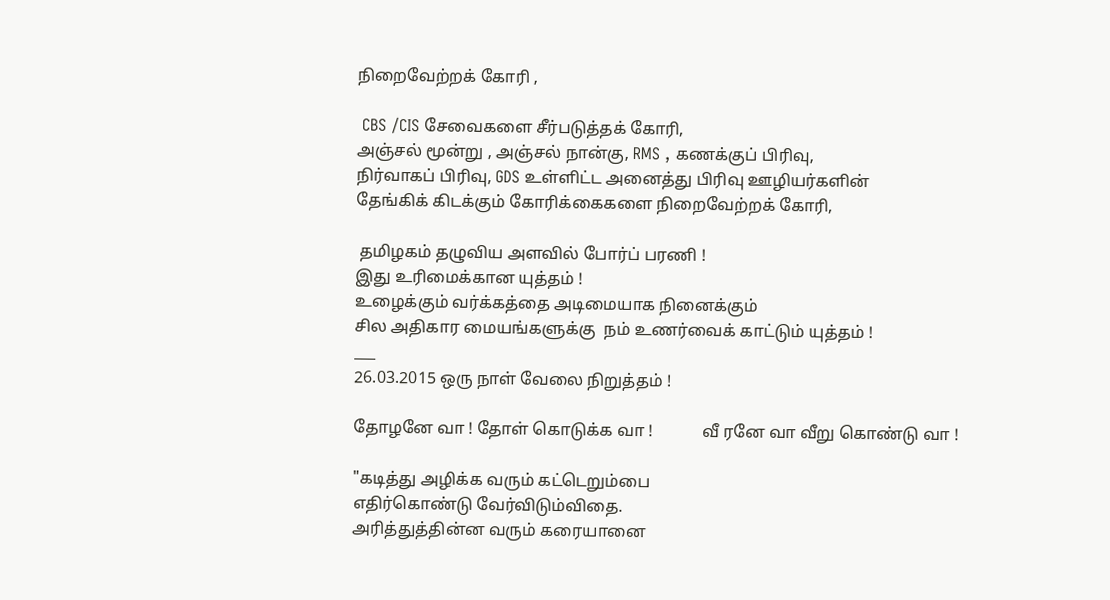நிறைவேற்றக் கோரி ,

 CBS /CIS சேவைகளை சீர்படுத்தக் கோரி,
அஞ்சல் மூன்று , அஞ்சல் நான்கு, RMS , கணக்குப் பிரிவு,
நிர்வாகப் பிரிவு, GDS உள்ளிட்ட அனைத்து பிரிவு ஊழியர்களின்
தேங்கிக் கிடக்கும் கோரிக்கைகளை நிறைவேற்றக் கோரி,

 தமிழகம் தழுவிய அளவில் போர்ப் பரணி !
இது உரிமைக்கான யுத்தம் !
உழைக்கும் வர்க்கத்தை அடிமையாக நினைக்கும்
சில அதிகார மையங்களுக்கு  நம் உணர்வைக் காட்டும் யுத்தம் !
___
26.03.2015 ஒரு நாள் வேலை நிறுத்தம் !

தோழனே வா ! தோள் கொடுக்க வா !            வீ ரனே வா வீறு கொண்டு வா !

"கடித்து அழிக்க வரும் கட்டெறும்பை
எதிர்கொண்டு வேர்விடும்விதை.
அரித்துத்தின்ன வரும் கரையானை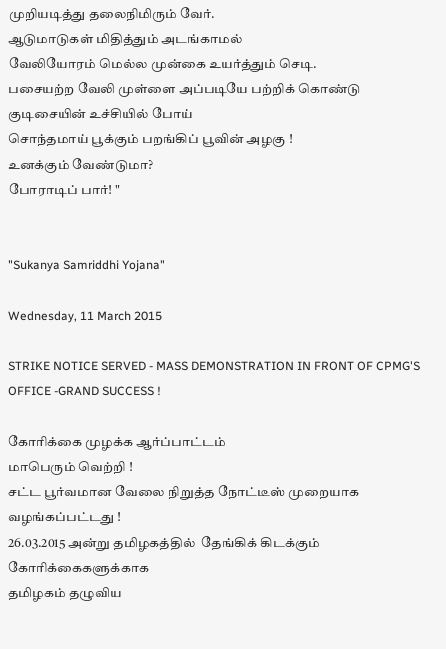முறியடித்து தலைநிமிரும் வேர்.
ஆடுமாடுகள் மிதித்தும் அடங்காமல்
வேலியோரம் மெல்ல முன்கை உயர்த்தும் செடி.
பசையற்ற வேலி முள்ளை அப்படியே பற்றிக் கொண்டு
குடிசையின் உச்சியில் போய்
சொந்தமாய் பூக்கும் பறங்கிப் பூவின் அழகு !
உனக்கும் வேண்டுமா?
போராடிப் பார்! "


"Sukanya Samriddhi Yojana"

Wednesday, 11 March 2015

STRIKE NOTICE SERVED - MASS DEMONSTRATION IN FRONT OF CPMG'S OFFICE -GRAND SUCCESS !

கோரிக்கை முழக்க ஆர்ப்பாட்டம்
மாபெரும் வெற்றி !
சட்ட பூர்வமான வேலை நிறுத்த நோட்டீஸ் முறையாக வழங்கப்பட்டது !
26.03.2015 அன்று தமிழகத்தில்  தேங்கிக் கிடக்கும் கோரிக்கைகளுக்காக
தமிழகம் தழுவிய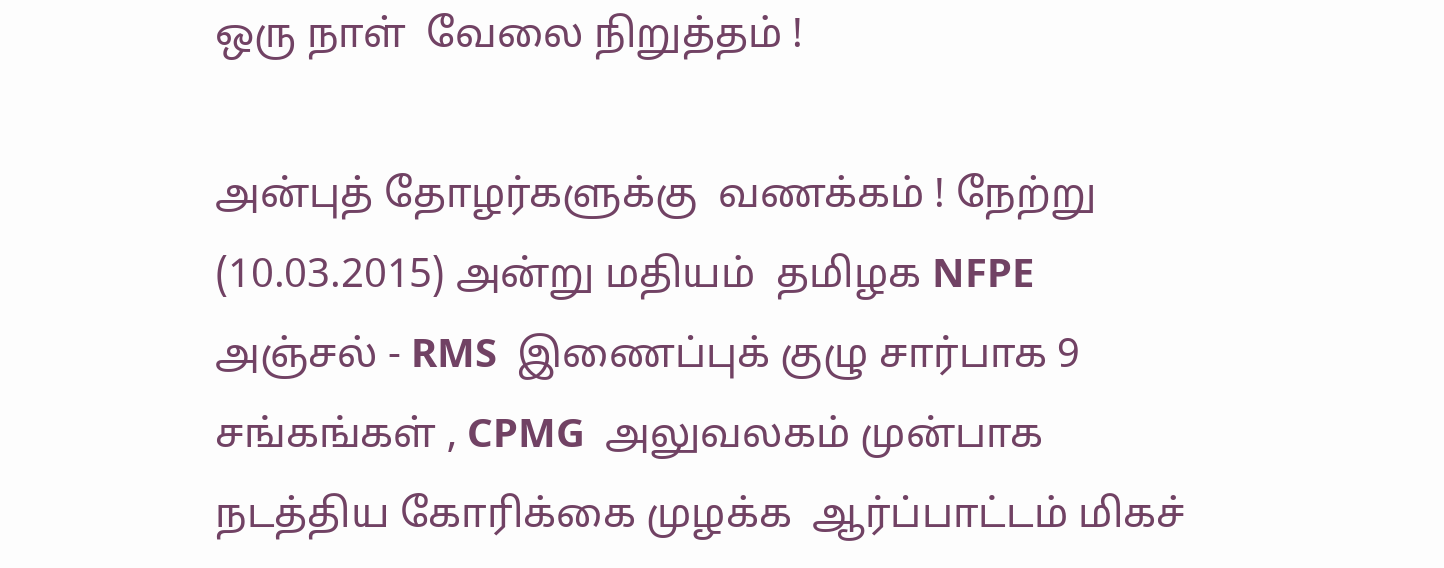ஒரு நாள்  வேலை நிறுத்தம் !

அன்புத் தோழர்களுக்கு  வணக்கம் ! நேற்று (10.03.2015) அன்று மதியம்  தமிழக NFPE  அஞ்சல் - RMS  இணைப்புக் குழு சார்பாக 9 சங்கங்கள் , CPMG  அலுவலகம் முன்பாக  நடத்திய கோரிக்கை முழக்க  ஆர்ப்பாட்டம் மிகச்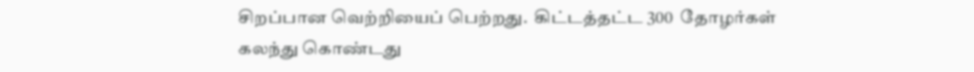சிறப்பான வெற்றியைப் பெற்றது.  கிட்டத்தட்ட 300  தோழர்கள்  கலந்து கொண்டது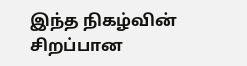இந்த நிகழ்வின் சிறப்பான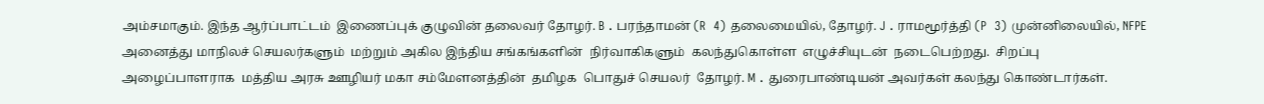அம்சமாகும். இந்த ஆர்ப்பாட்டம்  இணைப்புக் குழுவின் தலைவர் தோழர். B . பரந்தாமன் (R  4) தலைமையில், தோழர். J . ராமமூர்த்தி (P  3) முன்னிலையில், NFPE  அனைத்து மாநிலச் செயலர்களும்  மற்றும் அகில இந்திய சங்கங்களின்  நிர்வாகிகளும்  கலந்துகொள்ள  எழுச்சியுடன்  நடைபெற்றது.  சிறப்பு  அழைப்பாளராக  மத்திய அரசு ஊழியர் மகா சம்மேளனத்தின்  தமிழக  பொதுச் செயலர்  தோழர். M . துரைபாண்டியன் அவர்கள் கலந்து கொண்டார்கள்.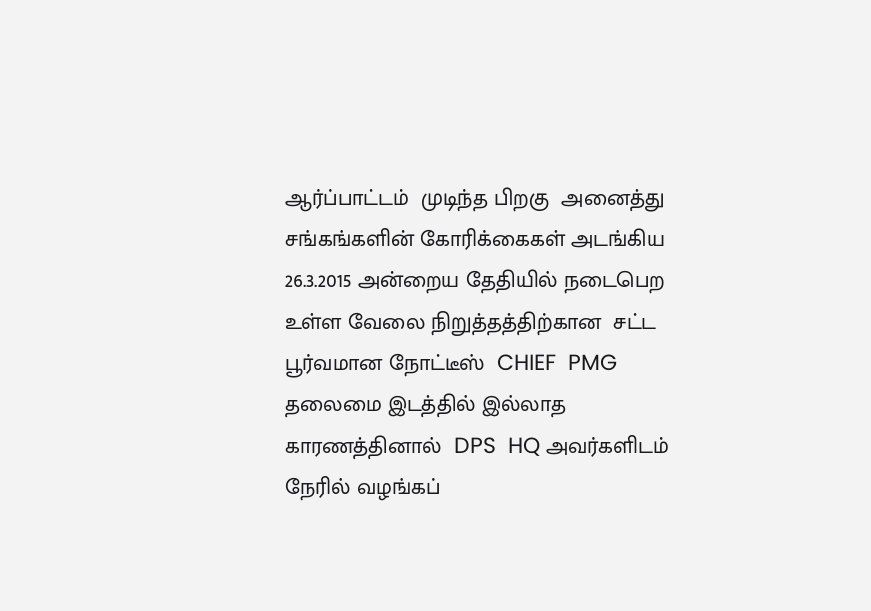ஆர்ப்பாட்டம்  முடிந்த பிறகு  அனைத்து சங்கங்களின் கோரிக்கைகள் அடங்கிய  26.3.2015 அன்றைய தேதியில் நடைபெற உள்ள வேலை நிறுத்தத்திற்கான  சட்ட பூர்வமான நோட்டீஸ்  CHIEF  PMG  தலைமை இடத்தில் இல்லாத காரணத்தினால்  DPS  HQ அவர்களிடம்  நேரில் வழங்கப்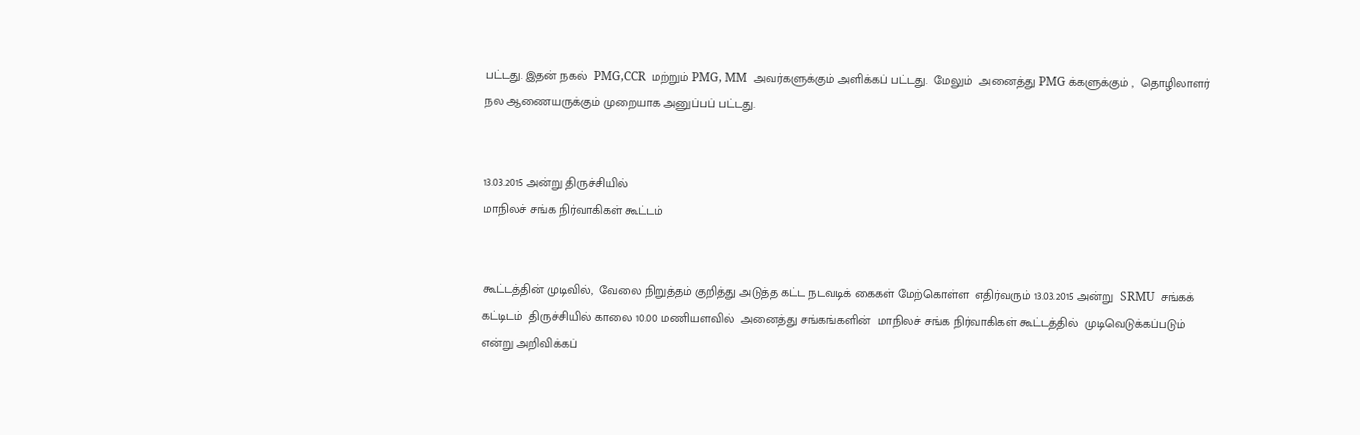பட்டது. இதன் நகல்  PMG,CCR  மற்றும் PMG, MM  அவர்களுக்கும் அளிக்கப் பட்டது.  மேலும்  அனைத்து PMG க்களுக்கும் ,  தொழிலாளர் நல ஆணையருக்கும் முறையாக அனுப்பப் பட்டது.


13.03.2015 அன்று திருச்சியில்
மாநிலச் சங்க நிர்வாகிகள் கூட்டம்


கூட்டத்தின் முடிவில்,  வேலை நிறுத்தம் குறித்து அடுத்த கட்ட நடவடிக் கைகள் மேற்கொள்ள  எதிர்வரும் 13.03.2015 அன்று  SRMU  சங்கக் கட்டிடம்  திருச்சியில் காலை 10.00 மணியளவில்  அனைத்து சங்கங்களின்  மாநிலச் சங்க நிர்வாகிகள் கூட்டத்தில்  முடிவெடுக்கப்படும் என்று அறிவிக்கப்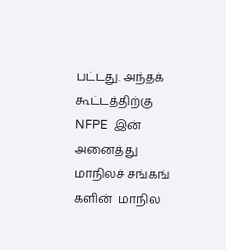பட்டது. அந்தக் கூட்டத்திற்கு NFPE  இன்   அனைத்து  மாநிலச் சங்கங் களின்  மாநில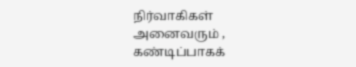நிர்வாகிகள் அனைவரும் , கண்டிப்பாகக்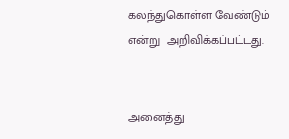கலந்துகொள்ள வேண்டும் என்று  அறிவிக்கப்பட்டது.


அனைத்து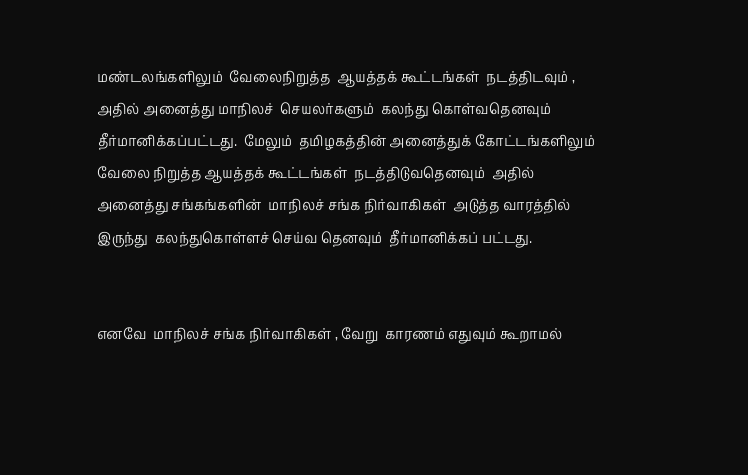மண்டலங்களிலும்  வேலைநிறுத்த  ஆயத்தக் கூட்டங்கள்  நடத்திடவும் ,  அதில் அனைத்து மாநிலச்  செயலர்களும்  கலந்து கொள்வதெனவும்  தீர்மானிக்கப்பட்டது.  மேலும்  தமிழகத்தின் அனைத்துக் கோட்டங்களிலும் வேலை நிறுத்த ஆயத்தக் கூட்டங்கள்  நடத்திடுவதெனவும்  அதில்  அனைத்து சங்கங்களின்  மாநிலச் சங்க நிர்வாகிகள்  அடுத்த வாரத்தில் இருந்து  கலந்துகொள்ளச் செய்வ தெனவும்  தீர்மானிக்கப் பட்டது.


எனவே  மாநிலச் சங்க நிர்வாகிகள் , வேறு  காரணம் எதுவும் கூறாமல்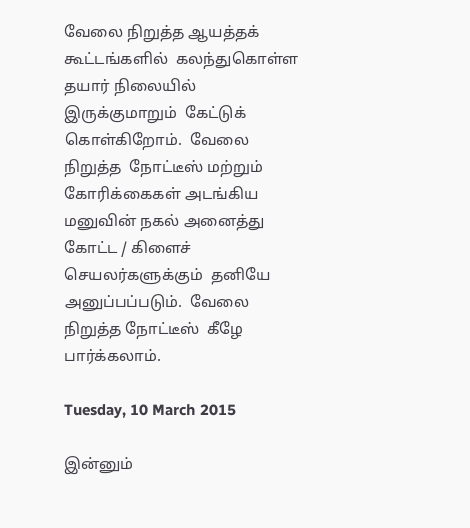வேலை நிறுத்த ஆயத்தக் கூட்டங்களில்  கலந்துகொள்ள  தயார் நிலையில் இருக்குமாறும்  கேட்டுக் கொள்கிறோம்.  வேலை நிறுத்த  நோட்டீஸ் மற்றும்  கோரிக்கைகள் அடங்கிய  மனுவின் நகல் அனைத்து கோட்ட / கிளைச் செயலர்களுக்கும்  தனியே  அனுப்பப்படும்.  வேலை நிறுத்த நோட்டீஸ்  கீழே  பார்க்கலாம்.

Tuesday, 10 March 2015

இன்னும்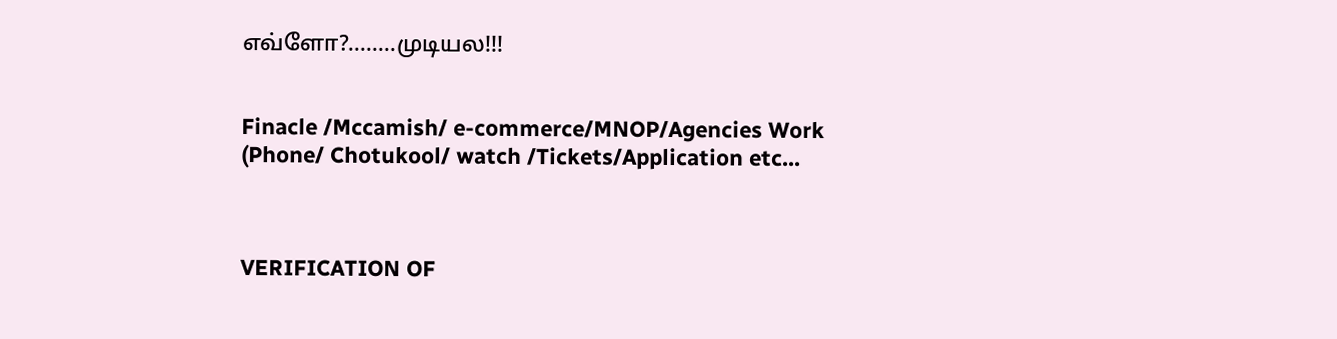எவ்ளோ?........முடியல!!!


Finacle /Mccamish/ e-commerce/MNOP/Agencies Work (Phone/ Chotukool/ watch /Tickets/Application etc...



VERIFICATION OF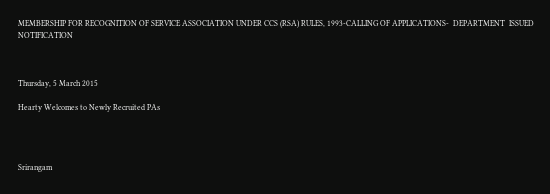MEMBERSHIP FOR RECOGNITION OF SERVICE ASSOCIATION UNDER CCS (RSA) RULES, 1993-CALLING OF APPLICATIONS-  DEPARTMENT  ISSUED NOTIFICATION



Thursday, 5 March 2015

Hearty Welcomes to Newly Recruited PAs




Srirangam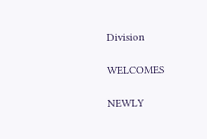Division

WELCOMES

NEWLY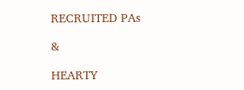RECRUITED PAs

&

HEARTY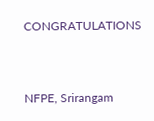CONGRATULATIONS


NFPE, Srirangam